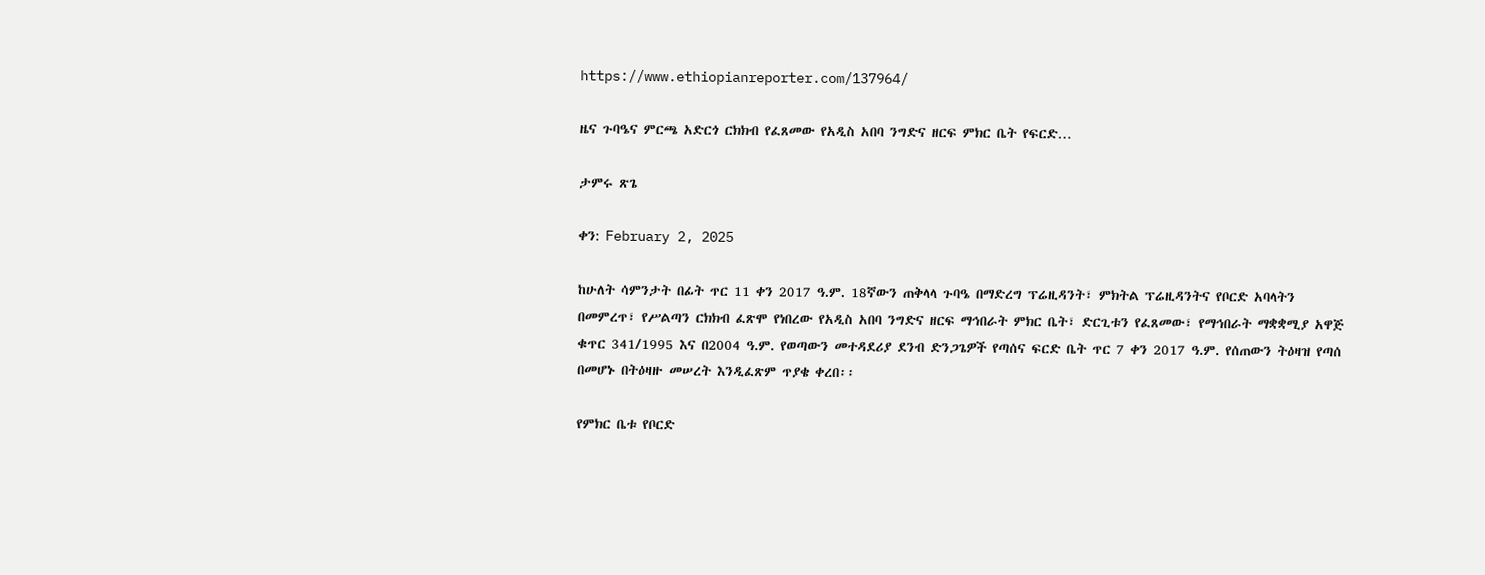https://www.ethiopianreporter.com/137964/

ዜና ጉባዔና ምርጫ አድርጎ ርክክብ የፈጸመው የአዲስ አበባ ንግድና ዘርፍ ምክር ቤት የፍርድ…

ታምሩ ጽጌ

ቀን: February 2, 2025

ከሁለት ሳምንታት በፊት ጥር 11 ቀን 2017 ዓ.ም. 18ኛውን ጠቅላላ ጉባዔ በማድረግ ፕሬዚዳንት፣ ምክትል ፕሬዚዳንትና የቦርድ አባላትን በመምረጥ፣ የሥልጣን ርክክብ ፈጽሞ የነበረው የአዲስ አበባ ንግድና ዘርፍ ማኅበራት ምክር ቤት፣ ድርጊቱን የፈጸመው፣ የማኅበራት ማቋቋሚያ አዋጅ ቁጥር 341/1995 እና በ2004 ዓ.ም. የወጣውን መተዳደሪያ ደንብ ድንጋጌዎች የጣሰና ፍርድ ቤት ጥር 7 ቀን 2017 ዓ.ም. የሰጠውን ትዕዛዝ የጣሰ በመሆኑ በትዕዛዙ መሠረት እንዲፈጽም ጥያቄ ቀረበ፡፡

የምክር ቤቱ የቦርድ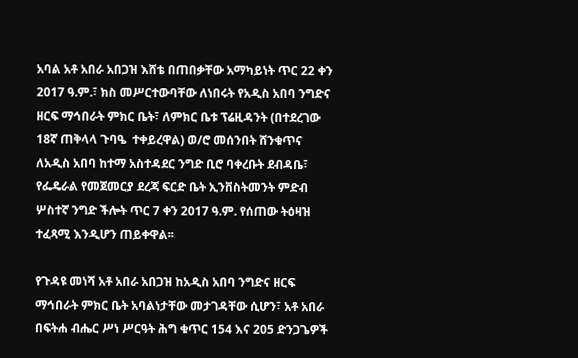አባል አቶ አበራ አበጋዝ እሸቴ በጠበቃቸው አማካይነት ጥር 22 ቀን 2017 ዓ.ም.፣ ክስ መሥርተውባቸው ለነበሩት የአዲስ አበባ ንግድና ዘርፍ ማኅበራት ምክር ቤት፣ ለምክር ቤቱ ፕሬዚዳንት (በተደረገው 18ኛ ጠቅላላ ጉባዔ  ተቀይረዋል) ወ/ሮ መሰንበት ሸንቁጥና ለአዲስ አበባ ከተማ አስተዳደር ንግድ ቢሮ ባቀረቡት ደብዳቤ፣ የፌዴራል የመጀመርያ ደረጃ ፍርድ ቤት ኢንቨስትመንት ምድብ ሦስተኛ ንግድ ችሎት ጥር 7 ቀን 2017 ዓ.ም. የሰጠው ትዕዛዝ ተፈጻሚ እንዲሆን ጠይቀዋል፡፡

የጉዳዩ መነሻ አቶ አበራ አበጋዝ ከአዲስ አበባ ንግድና ዘርፍ ማኅበራት ምክር ቤት አባልነታቸው መታገዳቸው ሲሆን፣ አቶ አበራ በፍትሐ ብሔር ሥነ ሥርዓት ሕግ ቁጥር 154 እና 205 ድንጋጌዎች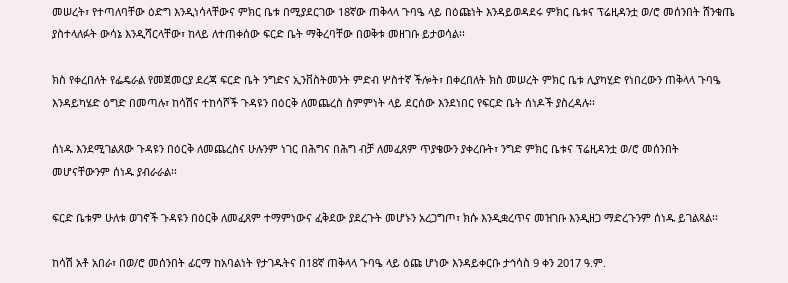መሠረት፣ የተጣለባቸው ዕድግ እንዲነሳላቸውና ምክር ቤቱ በሚያደርገው 18ኛው ጠቅላላ ጉባዔ ላይ በዕጩነት እንዳይወዳደሩ ምክር ቤቱና ፕሬዚዳንቷ ወ/ሮ መሰንበት ሸንቁጤ ያስተላለፉት ውሳኔ እንዲሻርላቸው፣ ከላይ ለተጠቀሰው ፍርድ ቤት ማቅረባቸው በወቅቱ መዘገቡ ይታወሳል፡፡

ክስ የቀረበለት የፌዴራል የመጀመርያ ደረጃ ፍርድ ቤት ንግድና ኢንቨስትመንት ምድብ ሦስተኛ ችሎት፣ በቀረበለት ክስ መሠረት ምክር ቤቱ ሊያካሂድ የነበረውን ጠቅላላ ጉባዔ እንዳይካሄድ ዕግድ በመጣሉ፣ ከሳሽና ተከሳሾች ጉዳዩን በዕርቅ ለመጨረስ ስምምነት ላይ ደርሰው እንደነበር የፍርድ ቤት ሰነዶች ያስረዳሉ፡፡

ሰነዱ እንደሚገልጸው ጉዳዩን በዕርቅ ለመጨረስና ሁሉንም ነገር በሕግና በሕግ ብቻ ለመፈጸም ጥያቄውን ያቀረቡት፣ ንግድ ምክር ቤቱና ፕሬዚዳንቷ ወ/ሮ መሰንበት መሆናቸውንም ሰነዱ ያብራራል፡፡

ፍርድ ቤቱም ሁለቱ ወገኖች ጉዳዩን በዕርቅ ለመፈጸም ተማምነውና ፈቅደው ያደረጉት መሆኑን አረጋግጦ፣ ክሱ እንዲቋረጥና መዝገቡ እንዲዘጋ ማድረጉንም ሰነዱ ይገልጻል፡፡

ከሳሽ አቶ አበራ፣ በወ/ሮ መሰንበት ፊርማ ከአባልነት የታገዱትና በ18ኛ ጠቅላላ ጉባዔ ላይ ዕጩ ሆነው እንዳይቀርቡ ታኅሳስ 9 ቀን 2017 ዓ.ም.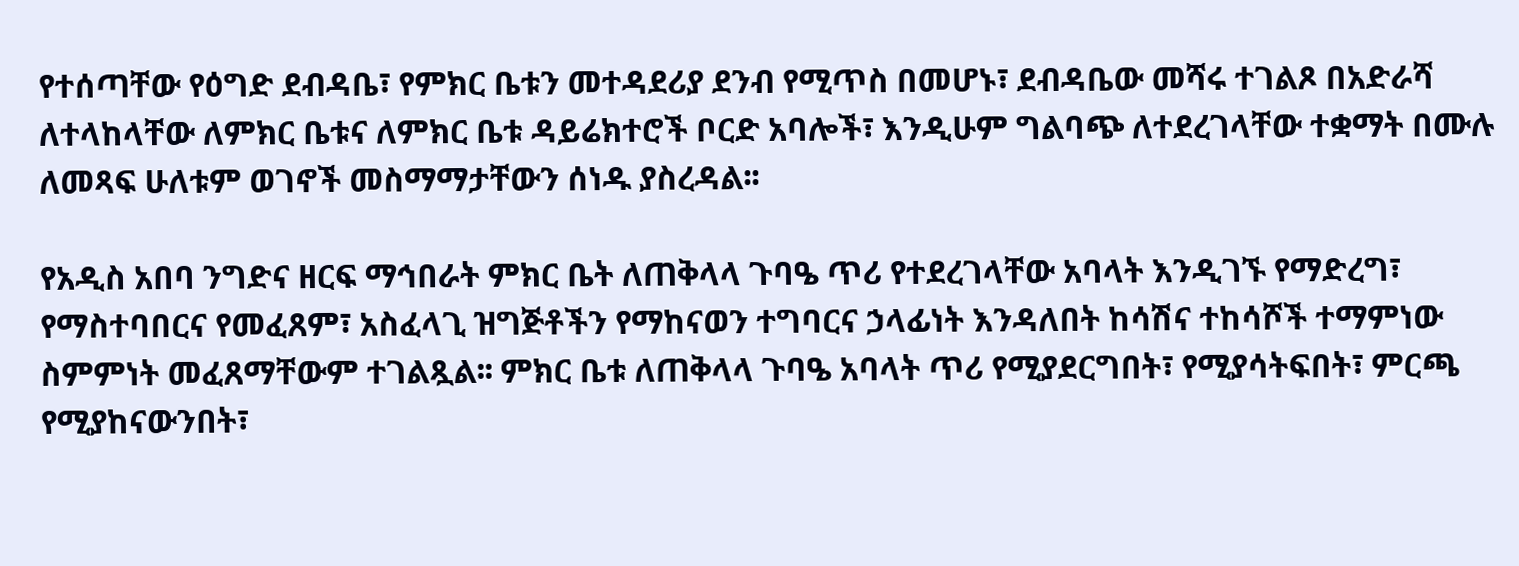የተሰጣቸው የዕግድ ደብዳቤ፣ የምክር ቤቱን መተዳደሪያ ደንብ የሚጥስ በመሆኑ፣ ደብዳቤው መሻሩ ተገልጾ በአድራሻ ለተላከላቸው ለምክር ቤቱና ለምክር ቤቱ ዳይሬክተሮች ቦርድ አባሎች፣ እንዲሁም ግልባጭ ለተደረገላቸው ተቋማት በሙሉ ለመጻፍ ሁለቱም ወገኖች መስማማታቸውን ሰነዱ ያስረዳል፡፡

የአዲስ አበባ ንግድና ዘርፍ ማኅበራት ምክር ቤት ለጠቅላላ ጉባዔ ጥሪ የተደረገላቸው አባላት እንዲገኙ የማድረግ፣ የማስተባበርና የመፈጸም፣ አስፈላጊ ዝግጅቶችን የማከናወን ተግባርና ኃላፊነት እንዳለበት ከሳሽና ተከሳሾች ተማምነው ስምምነት መፈጸማቸውም ተገልጿል፡፡ ምክር ቤቱ ለጠቅላላ ጉባዔ አባላት ጥሪ የሚያደርግበት፣ የሚያሳትፍበት፣ ምርጫ የሚያከናውንበት፣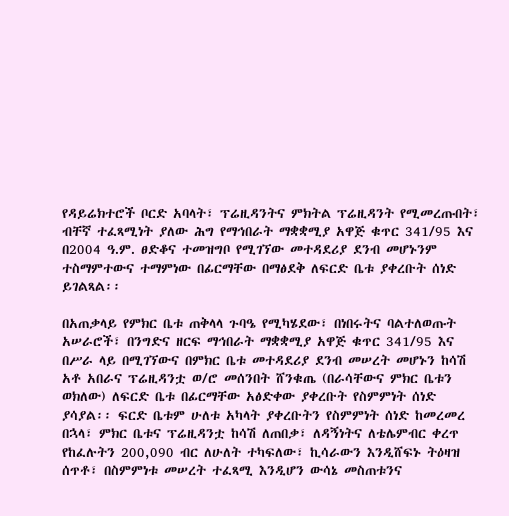የዳይሬክተሮች ቦርድ አባላት፣ ፕሬዚዳንትና ምክትል ፕሬዚዳንት የሚመረጡበት፣ ብቸኛ ተፈጻሚነት ያለው ሕግ የማኅበራት ማቋቋሚያ አዋጅ ቁጥር 341/95 እና በ2004 ዓ.ም. ፀድቆና ተመዝግቦ የሚገኘው መተዳደሪያ ደንብ መሆኑንም ተስማምተውና ተማምነው በፊርማቸው በማፅደቅ ለፍርድ ቤቱ ያቀረቡት ሰነድ ይገልጻል፡፡

በአጠቃላይ የምክር ቤቱ ጠቅላላ ጉባዔ የሚካሄደው፣ በነበሩትና ባልተለወጡት አሠራሮች፣ በንግድና ዘርፍ ማኅበራት ማቋቋሚያ አዋጅ ቁጥር 341/95 እና በሥራ ላይ በሚገኘውና በምክር ቤቱ መተዳደሪያ ደንብ መሠረት መሆኑን ከሳሽ አቶ አበራና ፕሬዚዳንቷ ወ/ሮ መሰንበት ሸንቁጤ (በራሳቸውና ምክር ቤቱን ወክለው) ለፍርድ ቤቱ በፊርማቸው አፅድቀው ያቀረቡት የስምምነት ሰነድ ያሳያል፡፡ ፍርድ ቤቱም ሁለቱ አካላት ያቀረቡትን የስምምነት ሰነድ ከመረመረ በኋላ፣ ምክር ቤቱና ፕሬዚዳንቷ ከሳሽ ለጠበቃ፣ ለዳኝነትና ለቴሌምብር ቀረጥ የከፈሉትን 200,090 ብር ለሁለት ተካፍለው፣ ኪሳራውን እንዲሸፍኑ ትዕዛዝ ሰጥቶ፣ በስምምነቱ መሠረት ተፈጻሚ እንዲሆን ውሳኔ መስጠቱንና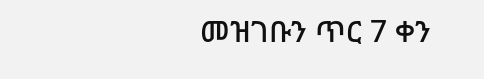መዝገቡን ጥር 7 ቀን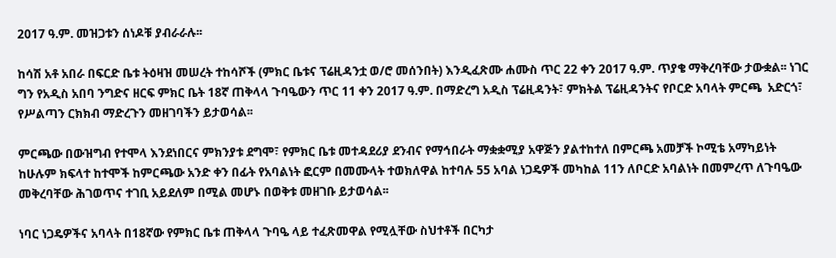2017 ዓ.ም. መዝጋቱን ሰነዶቹ ያብራራሉ፡፡

ከሳሽ አቶ አበራ በፍርድ ቤቱ ትዕዛዝ መሠረት ተከሳሾች (ምክር ቤቱና ፕሬዚዳንቷ ወ/ሮ መሰንበት) እንዲፈጽሙ ሐሙስ ጥር 22 ቀን 2017 ዓ.ም. ጥያቄ ማቅረባቸው ታውቋል፡፡ ነገር ግን የአዲስ አበባ ንግድና ዘርፍ ምክር ቤት 18ኛ ጠቅላላ ጉባዔውን ጥር 11 ቀን 2017 ዓ.ም. በማድረግ አዲስ ፕሬዚዳንት፣ ምክትል ፕሬዚዳንትና የቦርድ አባላት ምርጫ  አድርጎ፣ የሥልጣን ርክክብ ማድረጉን መዘገባችን ይታወሳል፡፡

ምርጫው በውዝግብ የተሞላ እንደነበርና ምክንያቱ ደግሞ፣ የምክር ቤቱ መተዳደሪያ ደንብና የማኅበራት ማቋቋሚያ አዋጅን ያልተከተለ በምርጫ አመቻች ኮሚቴ አማካይነት ከሁሉም ክፍላተ ከተሞች ከምርጫው አንድ ቀን በፊት የአባልነት ፎርም በመሙላት ተወክለዋል ከተባሉ 55 አባል ነጋዴዎች መካከል 11ን ለቦርድ አባልነት በመምረጥ ለጉባዔው መቅረባቸው ሕገወጥና ተገቢ አይደለም በሚል መሆኑ በወቅቱ መዘገቡ ይታወሳል፡፡

ነባር ነጋዴዎችና አባላት በ18ኛው የምክር ቤቱ ጠቅላላ ጉባዔ ላይ ተፈጽመዋል የሚሏቸው ስህተቶች በርካታ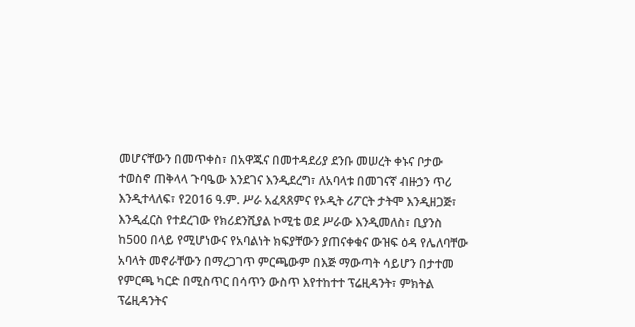መሆናቸውን በመጥቀስ፣ በአዋጁና በመተዳደሪያ ደንቡ መሠረት ቀኑና ቦታው ተወስኖ ጠቅላላ ጉባዔው እንደገና እንዲደረግ፣ ለአባላቱ በመገናኛ ብዙኃን ጥሪ እንዲተላለፍ፣ የ2016 ዓ.ም. ሥራ አፈጻጸምና የኦዲት ሪፖርት ታትሞ እንዲዘጋጅ፣ እንዲፈርስ የተደረገው የክሪደንሺያል ኮሚቴ ወደ ሥራው እንዲመለስ፣ ቢያንስ ከ500 በላይ የሚሆነውና የአባልነት ክፍያቸውን ያጠናቀቁና ውዝፍ ዕዳ የሌለባቸው አባላት መኖራቸውን በማረጋገጥ ምርጫውም በእጅ ማውጣት ሳይሆን በታተመ የምርጫ ካርድ በሚስጥር በሳጥን ውስጥ እየተከተተ ፕሬዚዳንት፣ ምክትል ፕሬዚዳንትና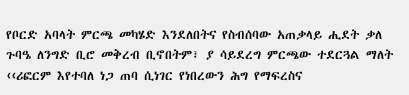የቦርድ አባላት ምርጫ መካሄድ እንደለበትና የስብሰባው አጠቃላይ ሒደት ቃለ ጉባዔ ለንግድ ቢሮ መቅረብ ቢኖበትም፣ ያ ሳይደረግ ምርጫው ተደርጓል ማለት ‹‹ሪፎርም እየተባለ ነጋ ጠባ ሲነገር የነበረውን ሕግ የማፍረስና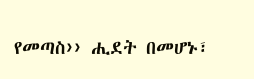የመጣስ›› ሒደት በመሆኑ፣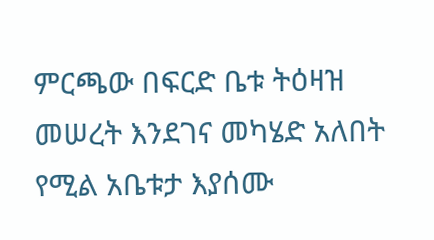ምርጫው በፍርድ ቤቱ ትዕዛዝ መሠረት እንደገና መካሄድ አለበት የሚል አቤቱታ እያሰሙ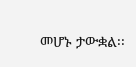መሆኑ ታውቋል፡፡